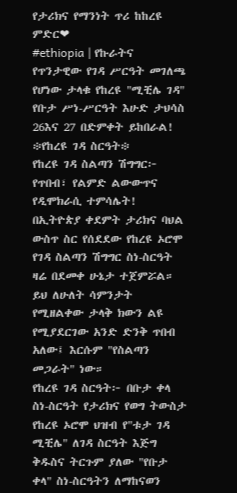የታሪክና የማንነት ጥሪ ከከረዩ ምድር❤
#ethiopia | የኩራትና የጥንታዊው የገዳ ሥርዓት መገለጫ የሆነው ታላቁ የከረዩ "ሚቺሌ ገዳ" የቡታ ሥነ-ሥርዓት እሁድ ታህሳስ 26እና 27 በድምቀት ይከበራል!
፨የከረዩ ገዳ ስርዓት፨
የከረዩ ገዳ ስልጣን ሽግግር፦ የጥበብ፣ የልምድ ልውውጥና የዲሞክራሲ ተምሳሌት!
በኢትዮጵያ ቀደምት ታሪክና ባህል ውስጥ ስር የሰደደው የከረዩ ኦሮሞ የገዳ ስልጣን ሽግግር ስነ-ስርዓት ዛሬ በደመቀ ሁኔታ ተጀምሯል። ይህ ለሁለት ሳምንታት የሚዘልቀው ታላቅ ክውን ልዩ የሚያደርገው አንድ ድንቅ ጥበብ አለው፤ እርሱም "የስልጣን መጋራት" ነው።
የከረዩ ገዳ ስርዓት፦ በቡታ ቀላ ስነ-ስርዓት የታሪክና የወግ ትውስታ
የከረዩ ኦሮሞ ህዝብ የ"ቱታ ገዳ ሚቺሌ" ለገዳ ስርዓት እጅግ ቅዱስና ትርጉም ያለው "የቡታ ቀላ" ስነ-ስርዓትን ለማከናወን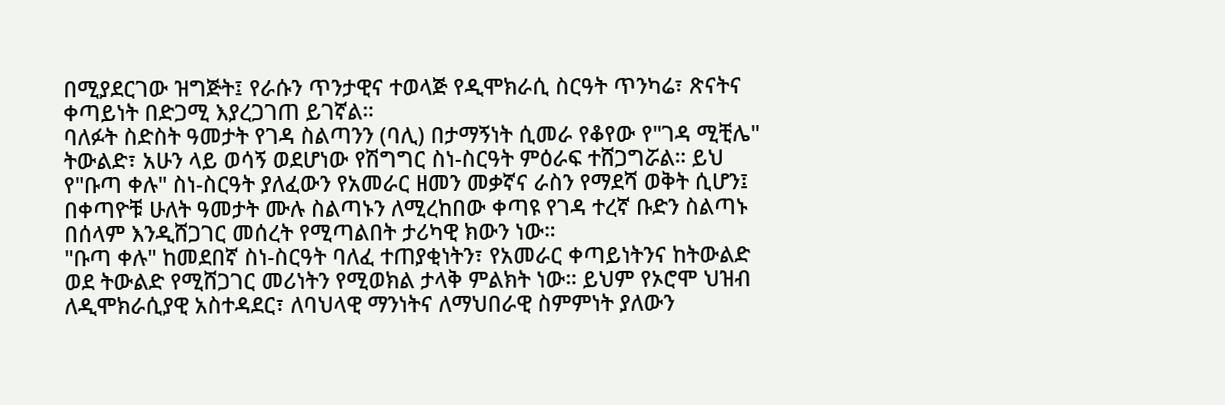በሚያደርገው ዝግጅት፤ የራሱን ጥንታዊና ተወላጅ የዲሞክራሲ ስርዓት ጥንካሬ፣ ጽናትና ቀጣይነት በድጋሚ እያረጋገጠ ይገኛል።
ባለፉት ስድስት ዓመታት የገዳ ስልጣንን (ባሊ) በታማኝነት ሲመራ የቆየው የ"ገዳ ሚቺሌ" ትውልድ፣ አሁን ላይ ወሳኝ ወደሆነው የሽግግር ስነ-ስርዓት ምዕራፍ ተሸጋግሯል። ይህ የ"ቡጣ ቀሉ" ስነ-ስርዓት ያለፈውን የአመራር ዘመን መቃኛና ራስን የማደሻ ወቅት ሲሆን፤ በቀጣዮቹ ሁለት ዓመታት ሙሉ ስልጣኑን ለሚረከበው ቀጣዩ የገዳ ተረኛ ቡድን ስልጣኑ በሰላም እንዲሸጋገር መሰረት የሚጣልበት ታሪካዊ ክውን ነው።
"ቡጣ ቀሉ" ከመደበኛ ስነ-ስርዓት ባለፈ ተጠያቂነትን፣ የአመራር ቀጣይነትንና ከትውልድ ወደ ትውልድ የሚሸጋገር መሪነትን የሚወክል ታላቅ ምልክት ነው። ይህም የኦሮሞ ህዝብ ለዲሞክራሲያዊ አስተዳደር፣ ለባህላዊ ማንነትና ለማህበራዊ ስምምነት ያለውን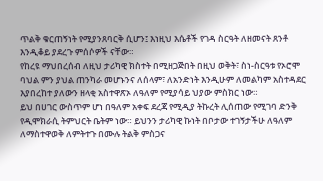ጥልቅ ቁርጠኝነት የሚያንጸባርቅ ሲሆን፤ እነዚህ እሴቶች የገዳ ስርዓት ለዘመናት ጸንቶ እንዲቆይ ያደረጉ ምሰሶዎች ናቸው።
የከረዩ ማህበረሰብ ለዚህ ታሪካዊ ክስተት በሚዘጋጅበት በዚህ ወቅት፣ ስነ-ስርዓቱ የኦሮሞ ባህል ምን ያህል ጠንካራ መሆኑንና ለሰላም፣ ለአንድነት እንዲሁም ለመልካም አስተዳደር እያበረከተ ያለውን ዘላቂ አስተዋጽኦ ለዓለም የሚያሳይ ህያው ምስክር ነው።
ይህ በሀገር ውስጥም ሆነ በዓለም አቀፍ ደረጃ የሚዲያ ትኩረት ሊሰጠው የሚገባ ድንቅ የዲሞክራሲ ትምህርት ቤትም ነው። ይህንን ታሪካዊ ኩነት በቦታው ተገኝታችሁ ለዓለም ለማስተዋወቅ ለምትተጉ በሙሉ ትልቅ ምስጋና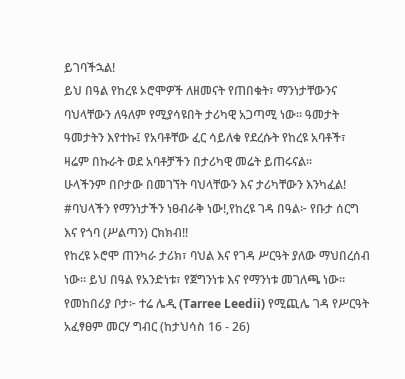ይገባችኋል!
ይህ በዓል የከረዩ ኦሮሞዎች ለዘመናት የጠበቁት፣ ማንነታቸውንና ባህላቸውን ለዓለም የሚያሳዩበት ታሪካዊ አጋጣሚ ነው። ዓመታት ዓመታትን እየተኩ፤ የአባቶቸው ፈር ሳይለቁ የደረሱት የከረዩ አባቶች፣ ዛሬም በኩራት ወደ አባቶቻችን በታሪካዊ መሬት ይጠሩናል።
ሁላችንም በቦታው በመገኘት ባህላቸውን እና ታሪካቸውን እንካፈል!
#ባህላችን የማንነታችን ነፀብራቅ ነው!,የከረዩ ገዳ በዓል፦ የቡታ ሰርግ እና የጎባ (ሥልጣን) ርክክብ!!
የከረዩ ኦሮሞ ጠንካራ ታሪክ፣ ባህል እና የገዳ ሥርዓት ያለው ማህበረሰብ ነው። ይህ በዓል የአንድነቱ፣ የጀግንነቱ እና የማንነቱ መገለጫ ነው።
የመከበሪያ ቦታ፦ ተሬ ሌዲ (Tarree Leedii) የሚጪሌ ገዳ የሥርዓት አፈፃፀም መርሃ ግብር (ከታህሳስ 16 - 26)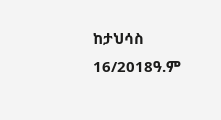ከታህሳስ 16/2018ዓ.ም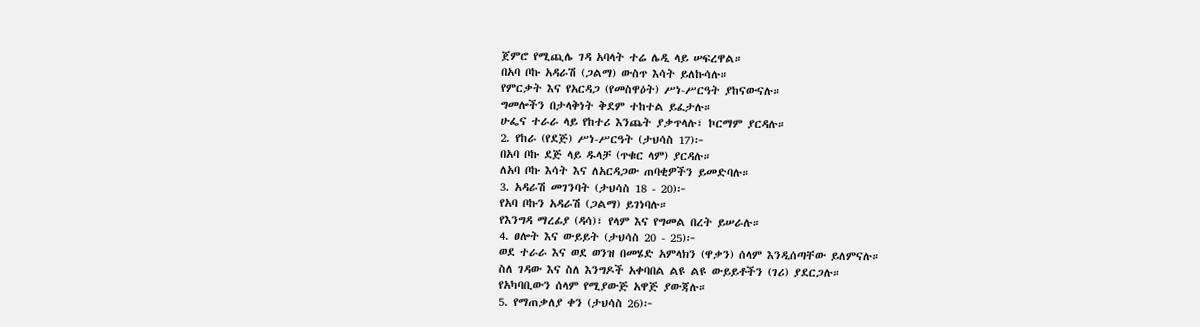ጀምሮ የሚጪሌ ገዳ አባላት ተሬ ሌዲ ላይ ሠፍረዋል።
በአባ ቦኩ አዳራሽ (ጋልማ) ውስጥ እሳት ይለኩሳሉ።
የምርቃት እና የአርዳጋ (የመስዋዕት) ሥነ-ሥርዓት ያከናውናሉ።
ግመሎችን በታላቅነት ቅደም ተከተል ይፈታሉ።
ሁፌና ተራራ ላይ የከተሪ እንጨት ያቃጥላሉ፣ ኮርማም ያርዳሉ።
2. የከራ (የደጅ) ሥነ-ሥርዓት (ታህሳስ 17)፦
በአባ ቦኩ ደጅ ላይ ዱላቻ (ጥቁር ላም) ያርዳሉ።
ለአባ ቦኩ እሳት እና ለአርዳጋው ጠባቂዎችን ይመድባሉ።
3. አዳራሽ መገንባት (ታህሳስ 18 - 20)፦
የአባ ቦኩን አዳራሽ (ጋልማ) ይገነባሉ።
የእንግዳ ማረፊያ (ዳሳ)፣ የላም እና የግመል በረት ይሠራሉ።
4. ፀሎት እና ውይይት (ታህሳስ 20 - 25)፦
ወደ ተራራ እና ወደ ወንዝ በመሄድ አምላክን (ዋቃን) ሰላም እንዲሰጣቸው ይለምናሉ።
ስለ ገዳው እና ስለ እንግዶች አቀባበል ልዩ ልዩ ውይይቶችን (ገሪ) ያደርጋሉ።
የአካባቢውን ሰላም የሚያውጅ አዋጅ ያውጃሉ።
5. የማጠቃለያ ቀን (ታህሳስ 26)፦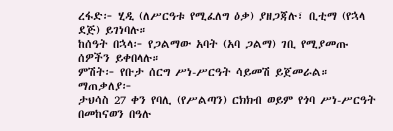ረፋድ፦ ሂዲ (ለሥርዓቱ የሚፈለግ ዕቃ) ያዘጋጃሉ፣ ቢቲማ (የኋላ ደጅ) ይገነባሉ።
ከሰዓት በኋላ፦ የጋልማው አባት (አባ ጋልማ) ገቢ የሚያመጡ ሰዎችን ይቀበላሉ።
ምሽት፦ የቡታ ሰርግ ሥነ-ሥርዓት ሳይመሽ ይጀመራል።
ማጠቃለያ፦
ታህሳስ 27 ቀን የባሊ (የሥልጣን) ርክክብ ወይም የጎባ ሥነ-ሥርዓት በመከናወን በዓሉ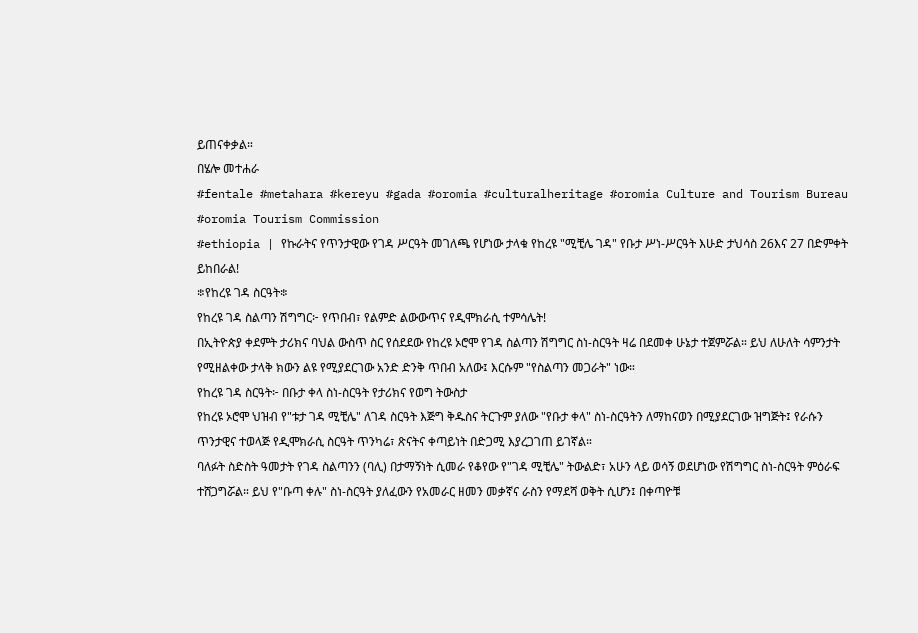ይጠናቀቃል።
በሄሎ መተሐራ
#fentale #metahara #kereyu #gada #oromia #culturalheritage #oromia Culture and Tourism Bureau #oromia Tourism Commission
#ethiopia | የኩራትና የጥንታዊው የገዳ ሥርዓት መገለጫ የሆነው ታላቁ የከረዩ "ሚቺሌ ገዳ" የቡታ ሥነ-ሥርዓት እሁድ ታህሳስ 26እና 27 በድምቀት ይከበራል!
፨የከረዩ ገዳ ስርዓት፨
የከረዩ ገዳ ስልጣን ሽግግር፦ የጥበብ፣ የልምድ ልውውጥና የዲሞክራሲ ተምሳሌት!
በኢትዮጵያ ቀደምት ታሪክና ባህል ውስጥ ስር የሰደደው የከረዩ ኦሮሞ የገዳ ስልጣን ሽግግር ስነ-ስርዓት ዛሬ በደመቀ ሁኔታ ተጀምሯል። ይህ ለሁለት ሳምንታት የሚዘልቀው ታላቅ ክውን ልዩ የሚያደርገው አንድ ድንቅ ጥበብ አለው፤ እርሱም "የስልጣን መጋራት" ነው።
የከረዩ ገዳ ስርዓት፦ በቡታ ቀላ ስነ-ስርዓት የታሪክና የወግ ትውስታ
የከረዩ ኦሮሞ ህዝብ የ"ቱታ ገዳ ሚቺሌ" ለገዳ ስርዓት እጅግ ቅዱስና ትርጉም ያለው "የቡታ ቀላ" ስነ-ስርዓትን ለማከናወን በሚያደርገው ዝግጅት፤ የራሱን ጥንታዊና ተወላጅ የዲሞክራሲ ስርዓት ጥንካሬ፣ ጽናትና ቀጣይነት በድጋሚ እያረጋገጠ ይገኛል።
ባለፉት ስድስት ዓመታት የገዳ ስልጣንን (ባሊ) በታማኝነት ሲመራ የቆየው የ"ገዳ ሚቺሌ" ትውልድ፣ አሁን ላይ ወሳኝ ወደሆነው የሽግግር ስነ-ስርዓት ምዕራፍ ተሸጋግሯል። ይህ የ"ቡጣ ቀሉ" ስነ-ስርዓት ያለፈውን የአመራር ዘመን መቃኛና ራስን የማደሻ ወቅት ሲሆን፤ በቀጣዮቹ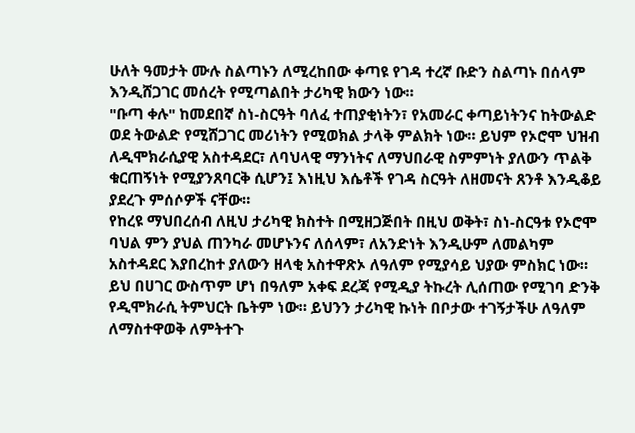ሁለት ዓመታት ሙሉ ስልጣኑን ለሚረከበው ቀጣዩ የገዳ ተረኛ ቡድን ስልጣኑ በሰላም እንዲሸጋገር መሰረት የሚጣልበት ታሪካዊ ክውን ነው።
"ቡጣ ቀሉ" ከመደበኛ ስነ-ስርዓት ባለፈ ተጠያቂነትን፣ የአመራር ቀጣይነትንና ከትውልድ ወደ ትውልድ የሚሸጋገር መሪነትን የሚወክል ታላቅ ምልክት ነው። ይህም የኦሮሞ ህዝብ ለዲሞክራሲያዊ አስተዳደር፣ ለባህላዊ ማንነትና ለማህበራዊ ስምምነት ያለውን ጥልቅ ቁርጠኝነት የሚያንጸባርቅ ሲሆን፤ እነዚህ እሴቶች የገዳ ስርዓት ለዘመናት ጸንቶ እንዲቆይ ያደረጉ ምሰሶዎች ናቸው።
የከረዩ ማህበረሰብ ለዚህ ታሪካዊ ክስተት በሚዘጋጅበት በዚህ ወቅት፣ ስነ-ስርዓቱ የኦሮሞ ባህል ምን ያህል ጠንካራ መሆኑንና ለሰላም፣ ለአንድነት እንዲሁም ለመልካም አስተዳደር እያበረከተ ያለውን ዘላቂ አስተዋጽኦ ለዓለም የሚያሳይ ህያው ምስክር ነው።
ይህ በሀገር ውስጥም ሆነ በዓለም አቀፍ ደረጃ የሚዲያ ትኩረት ሊሰጠው የሚገባ ድንቅ የዲሞክራሲ ትምህርት ቤትም ነው። ይህንን ታሪካዊ ኩነት በቦታው ተገኝታችሁ ለዓለም ለማስተዋወቅ ለምትተጉ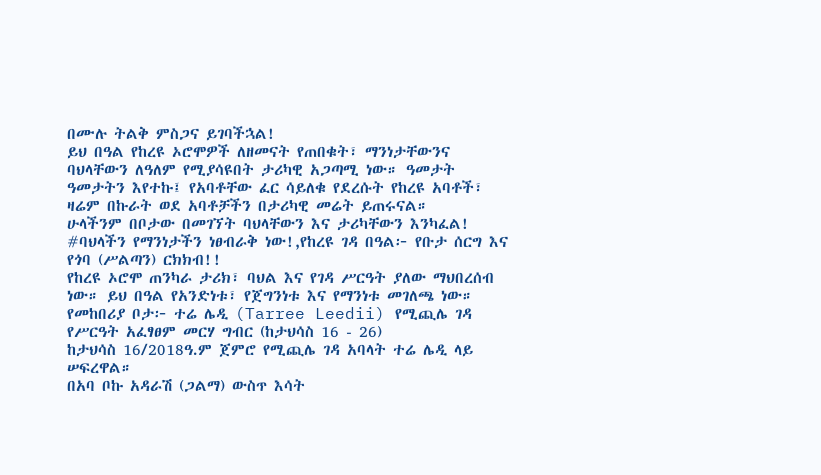በሙሉ ትልቅ ምስጋና ይገባችኋል!
ይህ በዓል የከረዩ ኦሮሞዎች ለዘመናት የጠበቁት፣ ማንነታቸውንና ባህላቸውን ለዓለም የሚያሳዩበት ታሪካዊ አጋጣሚ ነው። ዓመታት ዓመታትን እየተኩ፤ የአባቶቸው ፈር ሳይለቁ የደረሱት የከረዩ አባቶች፣ ዛሬም በኩራት ወደ አባቶቻችን በታሪካዊ መሬት ይጠሩናል።
ሁላችንም በቦታው በመገኘት ባህላቸውን እና ታሪካቸውን እንካፈል!
#ባህላችን የማንነታችን ነፀብራቅ ነው!,የከረዩ ገዳ በዓል፦ የቡታ ሰርግ እና የጎባ (ሥልጣን) ርክክብ!!
የከረዩ ኦሮሞ ጠንካራ ታሪክ፣ ባህል እና የገዳ ሥርዓት ያለው ማህበረሰብ ነው። ይህ በዓል የአንድነቱ፣ የጀግንነቱ እና የማንነቱ መገለጫ ነው።
የመከበሪያ ቦታ፦ ተሬ ሌዲ (Tarree Leedii) የሚጪሌ ገዳ የሥርዓት አፈፃፀም መርሃ ግብር (ከታህሳስ 16 - 26)
ከታህሳስ 16/2018ዓ.ም ጀምሮ የሚጪሌ ገዳ አባላት ተሬ ሌዲ ላይ ሠፍረዋል።
በአባ ቦኩ አዳራሽ (ጋልማ) ውስጥ እሳት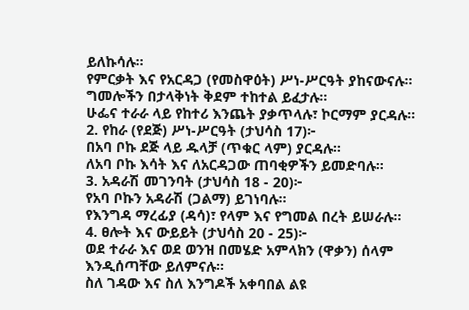ይለኩሳሉ።
የምርቃት እና የአርዳጋ (የመስዋዕት) ሥነ-ሥርዓት ያከናውናሉ።
ግመሎችን በታላቅነት ቅደም ተከተል ይፈታሉ።
ሁፌና ተራራ ላይ የከተሪ እንጨት ያቃጥላሉ፣ ኮርማም ያርዳሉ።
2. የከራ (የደጅ) ሥነ-ሥርዓት (ታህሳስ 17)፦
በአባ ቦኩ ደጅ ላይ ዱላቻ (ጥቁር ላም) ያርዳሉ።
ለአባ ቦኩ እሳት እና ለአርዳጋው ጠባቂዎችን ይመድባሉ።
3. አዳራሽ መገንባት (ታህሳስ 18 - 20)፦
የአባ ቦኩን አዳራሽ (ጋልማ) ይገነባሉ።
የእንግዳ ማረፊያ (ዳሳ)፣ የላም እና የግመል በረት ይሠራሉ።
4. ፀሎት እና ውይይት (ታህሳስ 20 - 25)፦
ወደ ተራራ እና ወደ ወንዝ በመሄድ አምላክን (ዋቃን) ሰላም እንዲሰጣቸው ይለምናሉ።
ስለ ገዳው እና ስለ እንግዶች አቀባበል ልዩ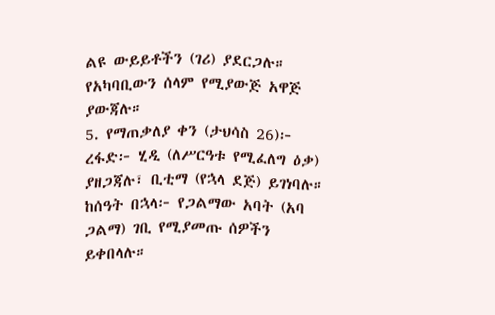ልዩ ውይይቶችን (ገሪ) ያደርጋሉ።
የአካባቢውን ሰላም የሚያውጅ አዋጅ ያውጃሉ።
5. የማጠቃለያ ቀን (ታህሳስ 26)፦
ረፋድ፦ ሂዲ (ለሥርዓቱ የሚፈለግ ዕቃ) ያዘጋጃሉ፣ ቢቲማ (የኋላ ደጅ) ይገነባሉ።
ከሰዓት በኋላ፦ የጋልማው አባት (አባ ጋልማ) ገቢ የሚያመጡ ሰዎችን ይቀበላሉ።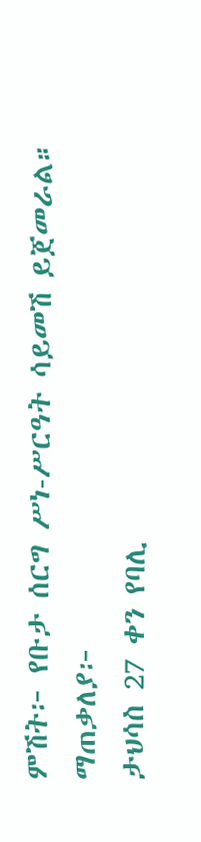ምሽት፦ የቡታ ሰርግ ሥነ-ሥርዓት ሳይመሽ ይጀመራል።
ማጠቃለያ፦
ታህሳስ 27 ቀን የባሊ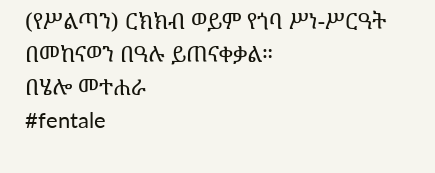(የሥልጣን) ርክክብ ወይም የጎባ ሥነ-ሥርዓት በመከናወን በዓሉ ይጠናቀቃል።
በሄሎ መተሐራ
#fentale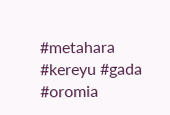#metahara #kereyu #gada #oromia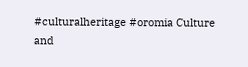#culturalheritage #oromia Culture and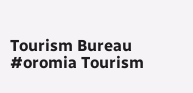Tourism Bureau #oromia Tourism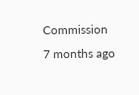Commission
7 months ago